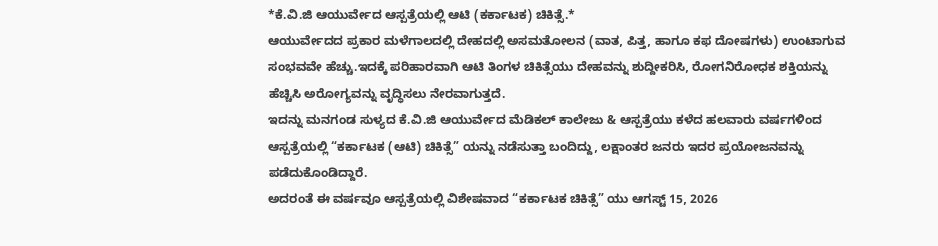*ಕೆ.ವಿ.ಜಿ ಆಯುರ್ವೇದ ಆಸ್ಪತ್ರೆಯಲ್ಲಿ ಆಟಿ (ಕರ್ಕಾಟಕ) ಚಿಕಿತ್ಸೆ.*
ಆಯುರ್ವೇದದ ಪ್ರಕಾರ ಮಳೆಗಾಲದಲ್ಲಿ ದೇಹದಲ್ಲಿ ಅಸಮತೋಲನ (ವಾತ, ಪಿತ್ತ, ಹಾಗೂ ಕಫ ದೋಷಗಳು) ಉಂಟಾಗುವ ಸಂಭವವೇ ಹೆಚ್ಚು.ಇದಕ್ಕೆ ಪರಿಹಾರವಾಗಿ ಆಟಿ ತಿಂಗಳ ಚಿಕಿತ್ಸೆಯು ದೇಹವನ್ನು ಶುದ್ದೀಕರಿಸಿ, ರೋಗನಿರೋಧಕ ಶಕ್ತಿಯನ್ನು ಹೆಚ್ಚಿಸಿ ಅರೋಗ್ಯವನ್ನು ವೃದ್ಧಿಸಲು ನೇರವಾಗುತ್ತದೆ.
ಇದನ್ನು ಮನಗಂಡ ಸುಳ್ಯದ ಕೆ.ವಿ.ಜಿ ಆಯುರ್ವೇದ ಮೆಡಿಕಲ್ ಕಾಲೇಜು & ಆಸ್ಪತ್ರೆಯು ಕಳೆದ ಹಲವಾರು ವರ್ಷಗಳಿಂದ ಆಸ್ಪತ್ರೆಯಲ್ಲಿ “ಕರ್ಕಾಟಕ (ಆಟಿ) ಚಿಕಿತ್ಸೆ” ಯನ್ನು ನಡೆಸುತ್ತಾ ಬಂದಿದ್ದು, ಲಕ್ಷಾಂತರ ಜನರು ಇದರ ಪ್ರಯೋಜನವನ್ನು ಪಡೆದುಕೊಂಡಿದ್ದಾರೆ.
ಅದರಂತೆ ಈ ವರ್ಷವೂ ಆಸ್ಪತ್ರೆಯಲ್ಲಿ ವಿಶೇಷವಾದ “ಕರ್ಕಾಟಕ ಚಿಕಿತ್ಸೆ” ಯು ಆಗಸ್ಟ್ 15, 2026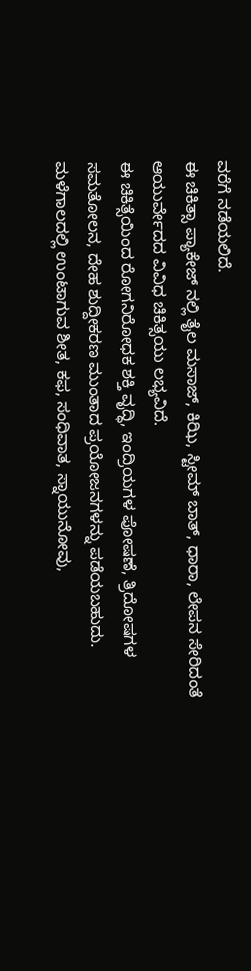ವರೆಗೆ ನಡೆಯಲಿದೆ.
ಈ ಚಿಕಿತ್ಸಾ ಪ್ಯಾಕೇಜ್ ನಲ್ಲಿ ತೈಲ ಮಸಾಜ್, ಕಿಝಿ, ಸ್ಟೀಮ್ ಬಾತ್, ಧಾರಾ, ಲೇಪನ ಸೇರಿದಂತೆ ಆಯುರ್ವೇದದ ವಿವಿಧ ಚಿಕಿತ್ಸಯು ಲಭ್ಯವಿದೆ.
ಈ ಚಿಕಿತ್ಸೆಯಿಂದ ರೋಗನಿರೋಧಕ ಶಕ್ತಿ ವೃದ್ಧಿ, ಇಂದ್ರಿಯಗಳ ಪೋಷಣೆ, ತ್ರಿದೋಷಗಳ ಸಮತೋಲನ, ದೇಹ ಶುದ್ದೀಕರಣ ಮುಂತಾದ ಪ್ರಯೋಜನಗಳನ್ನು ಪಡೆಯಬಹುದು. ಮಳೆಗಾಲದಲ್ಲಿ ಉಂಟಾಗುವ ಶೀತ, ಕಫ, ಸಂಧಿವಾತ, ಸ್ನಾಯುನೋವು,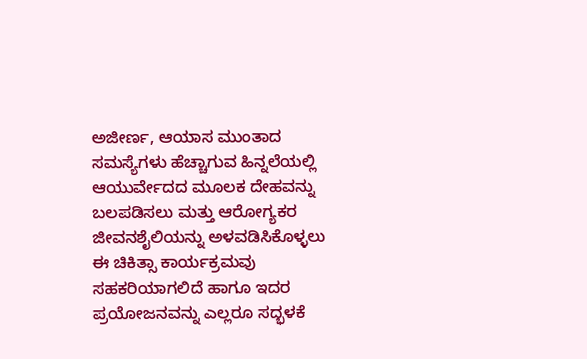ಅಜೀರ್ಣ, ಆಯಾಸ ಮುಂತಾದ ಸಮಸ್ಯೆಗಳು ಹೆಚ್ಚಾಗುವ ಹಿನ್ನಲೆಯಲ್ಲಿ ಆಯುರ್ವೇದದ ಮೂಲಕ ದೇಹವನ್ನು ಬಲಪಡಿಸಲು ಮತ್ತು ಆರೋಗ್ಯಕರ ಜೀವನಶೈಲಿಯನ್ನು ಅಳವಡಿಸಿಕೊಳ್ಳಲು ಈ ಚಿಕಿತ್ಸಾ ಕಾರ್ಯಕ್ರಮವು ಸಹಕರಿಯಾಗಲಿದೆ ಹಾಗೂ ಇದರ ಪ್ರಯೋಜನವನ್ನು ಎಲ್ಲರೂ ಸದ್ಭಳಕೆ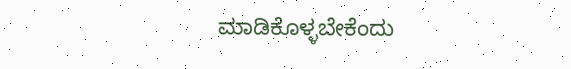ಮಾಡಿಕೊಳ್ಳಬೇಕೆಂದು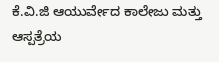ಕೆ.ವಿ.ಜಿ ಆಯುರ್ವೇದ ಕಾಲೇಜು ಮತ್ತು ಆಸ್ಪತ್ರೆಯ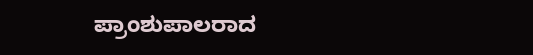ಪ್ರಾಂಶುಪಾಲರಾದ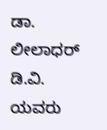ಡಾ. ಲೀಲಾಧರ್ ಡಿ.ವಿ. ಯವರು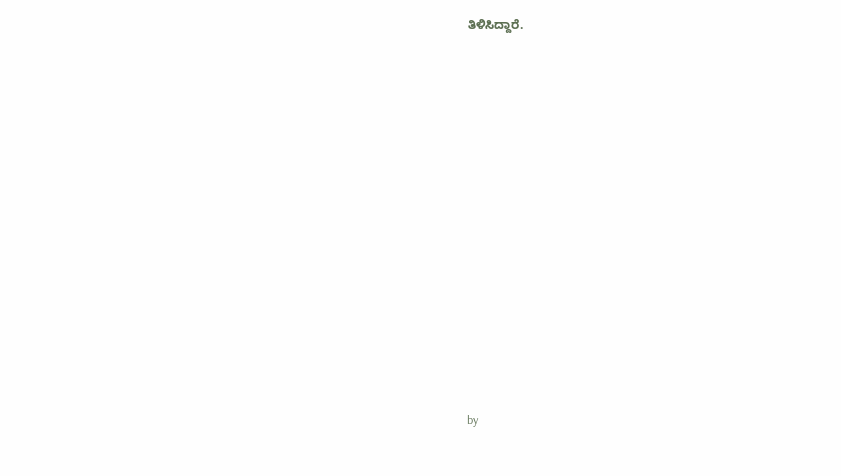ತಿಳಿಸಿದ್ದಾರೆ.


















by